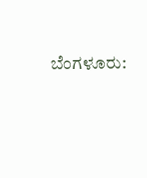ಬೆಂಗಳೂರು: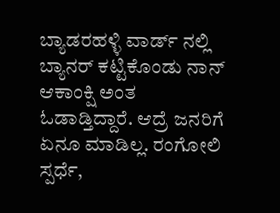ಬ್ಯಾಡರಹಳ್ಳಿ ವಾರ್ಡ್ ನಲ್ಲಿ ಬ್ಯಾನರ್ ಕಟ್ಟಿಕೊಂಡು ನಾನ್ ಆಕಾಂಕ್ಷಿ ಅಂತ ಓಡಾಡ್ತಿದ್ದಾರೆ. ಆದ್ರೆ ಜನರಿಗೆ ಏನೂ ಮಾಡಿಲ್ಲ. ರಂಗೋಲಿ ಸ್ಪರ್ಧೆ,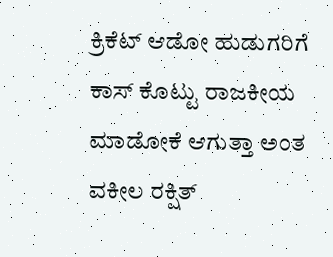ಕ್ರಿಕೆಟ್ ಆಡೋ ಹುಡುಗರಿಗೆ ಕಾಸ್ ಕೊಟ್ಟು ರಾಜಕೀಯ ಮಾಡೋಕೆ ಆಗುತ್ತಾ ಅಂತ ವಕೀಲ ರಕ್ಷಿತ್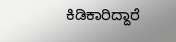ಕಿಡಿಕಾರಿದ್ದಾರೆ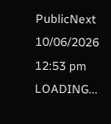PublicNext
10/06/2026 12:53 pm
LOADING...